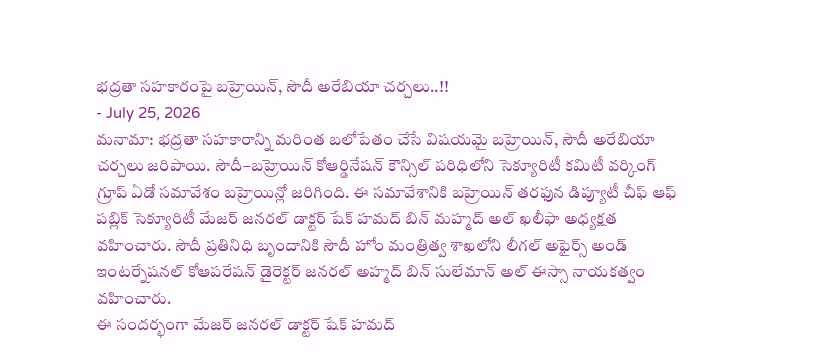భద్రతా సహకారంపై బహ్రెయిన్, సౌదీ అరేబియా చర్చలు..!!
- July 25, 2026
మనామా: భద్రతా సహకారాన్ని మరింత బలోపేతం చేసే విషయమై బహ్రెయిన్, సౌదీ అరేబియా చర్చలు జరిపాయి. సౌదీ–బహ్రెయిన్ కోఆర్డినేషన్ కౌన్సిల్ పరిధిలోని సెక్యూరిటీ కమిటీ వర్కింగ్ గ్రూప్ ఏడో సమావేశం బహ్రెయిన్లో జరిగింది. ఈ సమావేశానికి బహ్రెయిన్ తరఫున డిప్యూటీ చీఫ్ ఆఫ్ పబ్లిక్ సెక్యూరిటీ మేజర్ జనరల్ డాక్టర్ షేక్ హమద్ బిన్ మహ్మద్ అల్ ఖలీఫా అధ్యక్షత వహించారు. సౌదీ ప్రతినిధి బృందానికి సౌదీ హోం మంత్రిత్వ శాఖలోని లీగల్ అఫైర్స్ అండ్ ఇంటర్నేషనల్ కోఆపరేషన్ డైరెక్టర్ జనరల్ అహ్మద్ బిన్ సులేమాన్ అల్ ఈస్సా నాయకత్వం వహించారు.
ఈ సందర్భంగా మేజర్ జనరల్ డాక్టర్ షేక్ హమద్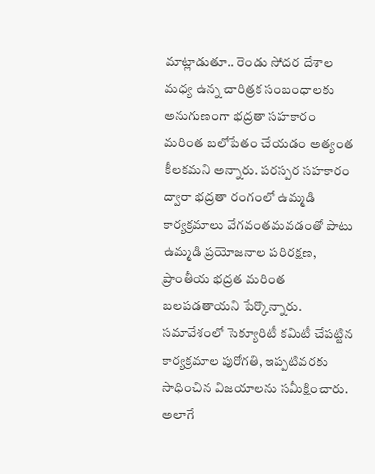మాట్లాడుతూ.. రెండు సోదర దేశాల మధ్య ఉన్న చారిత్రక సంబంధాలకు అనుగుణంగా భద్రతా సహకారం మరింత బలోపేతం చేయడం అత్యంత కీలకమని అన్నారు. పరస్పర సహకారం ద్వారా భద్రతా రంగంలో ఉమ్మడి కార్యక్రమాలు వేగవంతమవడంతో పాటు ఉమ్మడి ప్రయోజనాల పరిరక్షణ, ప్రాంతీయ భద్రత మరింత బలపడతాయని పేర్కొన్నారు.
సమావేశంలో సెక్యూరిటీ కమిటీ చేపట్టిన కార్యక్రమాల పురోగతి, ఇప్పటివరకు సాధించిన విజయాలను సమీక్షించారు. అలాగే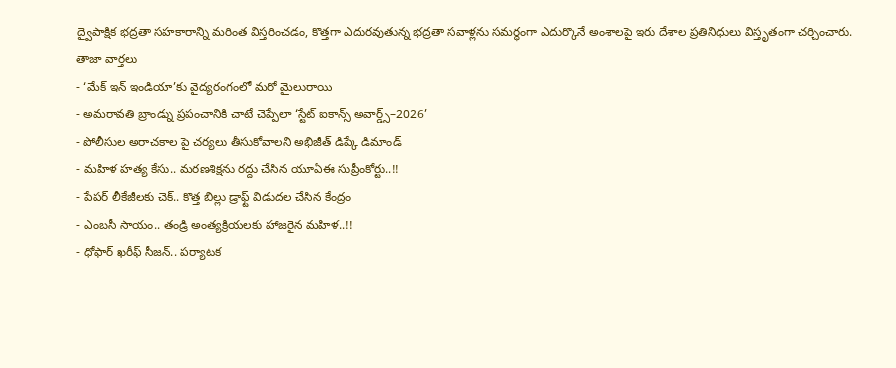ద్వైపాక్షిక భద్రతా సహకారాన్ని మరింత విస్తరించడం, కొత్తగా ఎదురవుతున్న భద్రతా సవాళ్లను సమర్థంగా ఎదుర్కొనే అంశాలపై ఇరు దేశాల ప్రతినిధులు విస్తృతంగా చర్చించారు.
తాజా వార్తలు
- ‘మేక్ ఇన్ ఇండియా’కు వైద్యరంగంలో మరో మైలురాయి
- అమరావతి బ్రాండ్ను ప్రపంచానికి చాటే చెప్పేలా ‘స్టేట్ ఐకాన్స్ అవార్డ్స్–2026’
- పోలీసుల అరాచకాల పై చర్యలు తీసుకోవాలని అభిజీత్ డిప్కే డిమాండ్
- మహిళ హత్య కేసు.. మరణశిక్షను రద్దు చేసిన యూఏఈ సుప్రీంకోర్టు..!!
- పేపర్ లీకేజీలకు చెక్.. కొత్త బిల్లు డ్రాఫ్ట్ విడుదల చేసిన కేంద్రం
- ఎంబసీ సాయం.. తండ్రి అంత్యక్రియలకు హాజరైన మహిళ..!!
- ధోఫార్ ఖరీఫ్ సీజన్.. పర్యాటక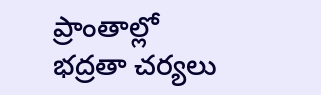ప్రాంతాల్లో భద్రతా చర్యలు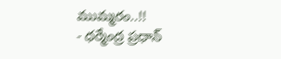ముమ్మరం..!!
- ధర్మేంద్ర ప్రధాన్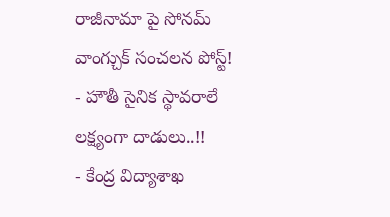రాజీనామా పై సోనమ్ వాంగ్చుక్ సంచలన పోస్ట్!
- హౌతీ సైనిక స్థావరాలే లక్ష్యంగా దాడులు..!!
- కేంద్ర విద్యాశాఖ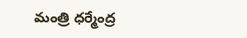మంత్రి ధర్మేంద్ర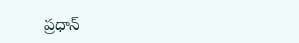ప్రధాన్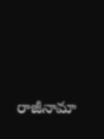రాజీనామా